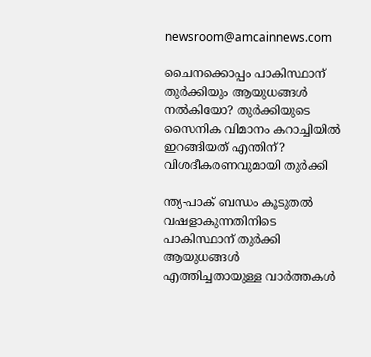newsroom@amcainnews.com

ചൈനക്കൊപ്പം പാകിസ്ഥാന് തുര്‍ക്കിയും ആയുധങ്ങൾ നൽകിയോ? തുർക്കിയുടെ സൈനിക വിമാനം കറാച്ചിയിൽ ഇറങ്ങിയത് എന്തിന്? വിശദീകരണവുമായി തുര്‍ക്കി

ന്ത്യ-പാക് ബന്ധം കൂടുതൽ വഷളാകുന്നതിനിടെ പാകിസ്ഥാന് തുര്‍ക്കി ആയുധങ്ങൾ എത്തിച്ചതായുള്ള വാര്‍ത്തകൾ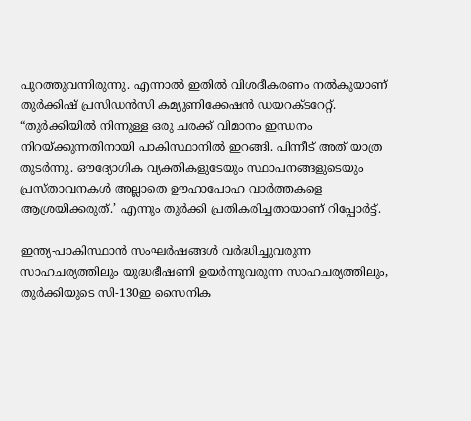പുറത്തുവന്നിരുന്നു. എന്നാൽ ഇതിൽ വിശദീകരണം നൽകുയാണ് തുര്‍ക്കിഷ് പ്രസിഡൻസി കമ്യുണിക്കേഷൻ ഡയറക്ടറേറ്റ്. “തുർക്കിയിൽ നിന്നുള്ള ഒരു ചരക്ക് വിമാനം ഇന്ധനം നിറയ്ക്കുന്നതിനായി പാകിസ്ഥാനിൽ ഇറങ്ങി. പിന്നീട് അത് യാത്ര തുടർന്നു. ഔദ്യോഗിക വ്യക്തികളുടേയും സ്ഥാപനങ്ങളുടെയും പ്രസ്താവനകൾ അല്ലാതെ ഊഹാപോഹ വാർത്തകളെ ആശ്രയിക്കരുത്.’ എന്നും തുര്‍ക്കി പ്രതികരിച്ചതായാണ് റിപ്പോര്‍ട്ട്.

ഇന്ത്യ-പാകിസ്ഥാൻ സംഘർഷങ്ങൾ വർദ്ധിച്ചുവരുന്ന സാഹചര്യത്തിലും യുദ്ധഭീഷണി ഉയർന്നുവരുന്ന സാഹചര്യത്തിലും, തുർക്കിയുടെ സി-130ഇ സൈനിക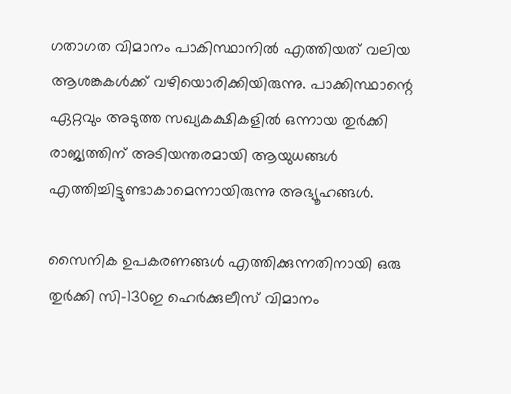ഗതാഗത വിമാനം പാകിസ്ഥാനിൽ എത്തിയത് വലിയ ആശങ്കകൾക്ക് വഴിയൊരിക്കിയിരുന്നു. പാക്കിസ്ഥാന്റെ ഏറ്റവും അടുത്ത സഖ്യകക്ഷികളിൽ ഒന്നായ തുര്‍ക്കി രാജ്യത്തിന് അടിയന്തരമായി ആയുധങ്ങൾ എത്തിച്ചിട്ടുണ്ടാകാമെന്നായിരുന്നു അഭ്യൂഹങ്ങൾ.

സൈനിക ഉപകരണങ്ങൾ എത്തിക്കുന്നതിനായി ഒരു തുർക്കി സി-130ഇ ഹെർക്കുലീസ് വിമാനം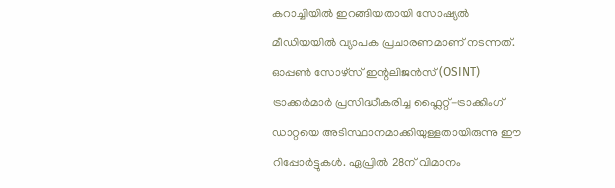കറാച്ചിയിൽ ഇറങ്ങിയതായി സോഷ്യൽ മീഡിയയിൽ വ്യാപക പ്രചാരണമാണ് നടന്നത്. ഓപ്പൺ സോഴ്‌സ് ഇന്റലിജൻസ് (OSINT) ട്രാക്കർമാർ പ്രസിദ്ധീകരിച്ച ഫ്ലൈറ്റ്-ട്രാക്കിംഗ് ഡാറ്റയെ അടിസ്ഥാനമാക്കിയുള്ളതായിരുന്നു ഈ റിപ്പോർട്ടുകൾ. ഏപ്രിൽ 28ന് വിമാനം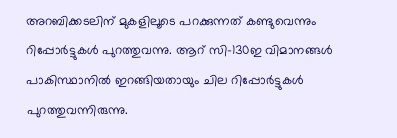അറബിക്കടലിന് മുകളിലൂടെ പറക്കുന്നത് കണ്ടുവെന്നും റിപ്പോര്‍ട്ടുകൾ പുറത്തുവന്നു. ആറ് സി-130ഇ വിമാനങ്ങൾ പാകിസ്ഥാനിൽ ഇറങ്ങിയതായും ചില റിപ്പോര്‍ട്ടുകൾ പുറത്തുവന്നിരുന്നു.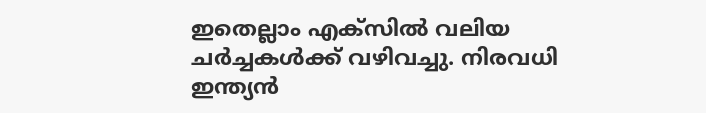ഇതെല്ലാം എക്‌സിൽ വലിയ ചര്‍ച്ചകൾക്ക് വഴിവച്ചു. നിരവധി ഇന്ത്യൻ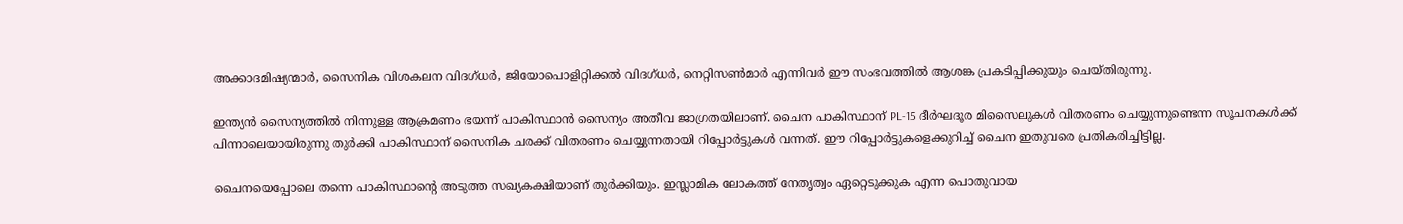അക്കാദമിഷ്യന്മാർ, സൈനിക വിശകലന വിദഗ്ധർ, ജിയോപൊളിറ്റിക്കൽ വിദഗ്ധർ, നെറ്റിസൺമാർ എന്നിവർ ഈ സംഭവത്തിൽ ആശങ്ക പ്രകടിപ്പിക്കുയും ചെയ്തിരുന്നു.

ഇന്ത്യൻ സൈന്യത്തിൽ നിന്നുള്ള ആക്രമണം ഭയന്ന് പാകിസ്ഥാൻ സൈന്യം അതീവ ജാഗ്രതയിലാണ്. ചൈന പാകിസ്ഥാന് PL-15 ദീർഘദൂര മിസൈലുകൾ വിതരണം ചെയ്യുന്നുണ്ടെന്ന സൂചനകൾക്ക് പിന്നാലെയായിരുന്നു തുർക്കി പാകിസ്ഥാന് സൈനിക ചരക്ക് വിതരണം ചെയ്യുന്നതായി റിപ്പോർട്ടുകൾ വന്നത്. ഈ റിപ്പോർട്ടുകളെക്കുറിച്ച് ചൈന ഇതുവരെ പ്രതികരിച്ചിട്ടില്ല.

ചൈനയെപ്പോലെ തന്നെ പാകിസ്ഥാന്റെ അടുത്ത സഖ്യകക്ഷിയാണ് തുർക്കിയും. ഇസ്ലാമിക ലോകത്ത് നേതൃത്വം ഏറ്റെടുക്കുക എന്ന പൊതുവായ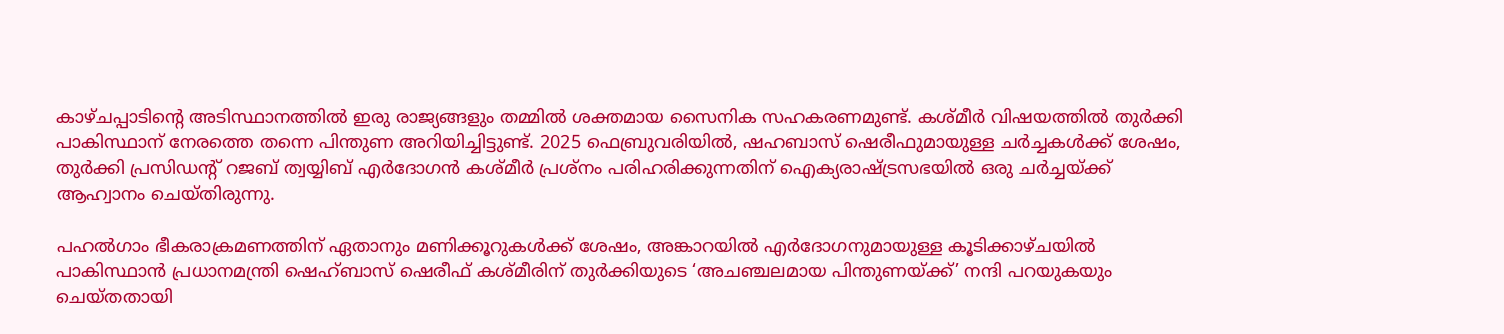കാഴ്ചപ്പാടിന്റെ അടിസ്ഥാനത്തിൽ ഇരു രാജ്യങ്ങളും തമ്മിൽ ശക്തമായ സൈനിക സഹകരണമുണ്ട്. കശ്മീർ വിഷയത്തിൽ തുർക്കി പാകിസ്ഥാന് നേരത്തെ തന്നെ പിന്തുണ അറിയിച്ചിട്ടുണ്ട്. 2025 ഫെബ്രുവരിയിൽ, ഷഹബാസ് ഷെരീഫുമായുള്ള ചർച്ചകൾക്ക് ശേഷം, തുർക്കി പ്രസിഡന്റ് റജബ് ത്വയ്യിബ് എർദോഗൻ കശ്മീർ പ്രശ്നം പരിഹരിക്കുന്നതിന് ഐക്യരാഷ്ട്രസഭയിൽ ഒരു ചർച്ചയ്ക്ക് ആഹ്വാനം ചെയ്തിരുന്നു.

പഹൽഗാം ഭീകരാക്രമണത്തിന് ഏതാനും മണിക്കൂറുകൾക്ക് ശേഷം, അങ്കാറയിൽ എർദോഗനുമായുള്ള കൂടിക്കാഴ്ചയിൽ പാകിസ്ഥാൻ പ്രധാനമന്ത്രി ഷെഹ്ബാസ് ഷെരീഫ് കശ്മീരിന് തുർക്കിയുടെ ‘അചഞ്ചലമായ പിന്തുണയ്ക്ക്’ നന്ദി പറയുകയും ചെയ്തതായി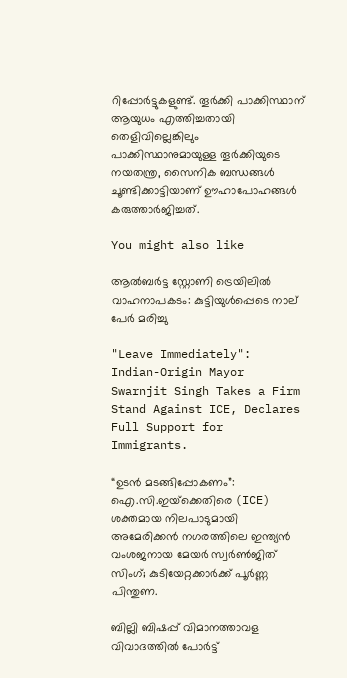റിപ്പോര്‍ട്ടുകളുണ്ട്. തൂര്‍ക്കി പാക്കിസ്ഥാന് ആയുധം എത്തിച്ചതായി തെളിവില്ലെങ്കിലും പാക്കിസ്ഥാനുമായുള്ള തൂര്‍ക്കിയുടെ നയതന്ത്ര, സൈനിക ബന്ധങ്ങൾ ചൂണ്ടിക്കാട്ടിയാണ് ഊഹാപോഹങ്ങൾ കരുത്താര്‍ജിച്ചത്.

You might also like

ആൽബർട്ട സ്റ്റോണി ട്രെയിലിൽ വാഹനാപകടം: കുട്ടിയുൾപ്പെടെ നാല് പേർ മരിച്ചു

"Leave Immediately": Indian-Origin Mayor Swarnjit Singh Takes a Firm Stand Against ICE, Declares Full Support for Immigrants.

“ഉടൻ മടങ്ങിപ്പോകണം”: ഐ.സി.ഇയ്‌ക്കെതിരെ (ICE) ശക്തമായ നിലപാടുമായി അമേരിക്കൻ നഗരത്തിലെ ഇന്ത്യൻ വംശജനായ മേയർ സ്വർൺജിത് സിംഗ്; കുടിയേറ്റക്കാർക്ക് പൂർണ്ണ പിന്തുണ.

ബില്ലി ബിഷപ്പ് വിമാനത്താവള വിവാദത്തിൽ പോർട്ട്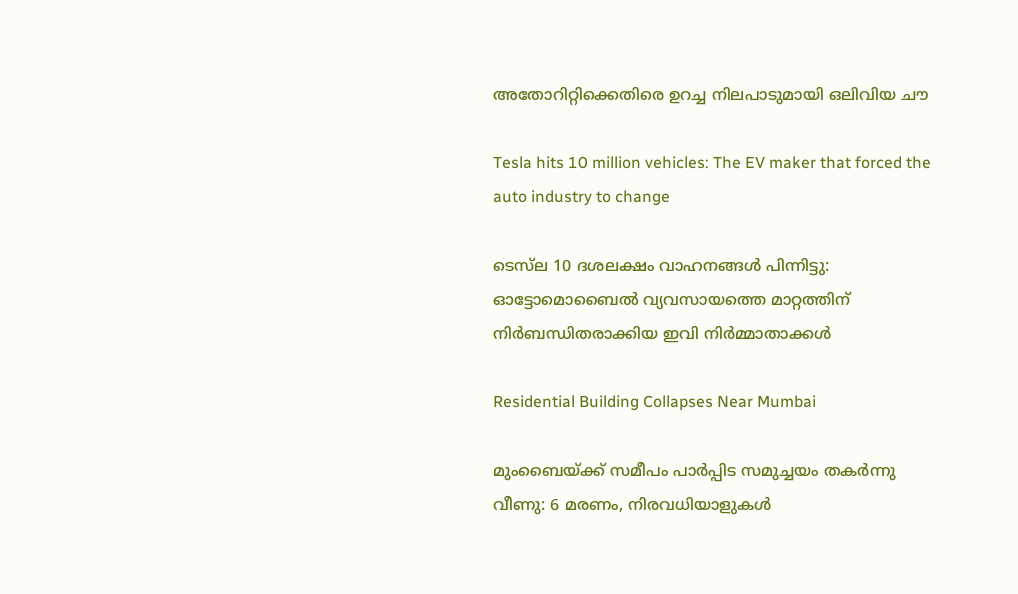അതോറിറ്റിക്കെതിരെ ഉറച്ച നിലപാടുമായി ഒലിവിയ ചൗ

Tesla hits 10 million vehicles: The EV maker that forced the auto industry to change

ടെസ്‌ല 10 ദശലക്ഷം വാഹനങ്ങൾ പിന്നിട്ടു: ഓട്ടോമൊബൈൽ വ്യവസായത്തെ മാറ്റത്തിന് നിർബന്ധിതരാക്കിയ ഇവി നിർമ്മാതാക്കൾ

Residential Building Collapses Near Mumbai

മുംബൈയ്ക്ക് സമീപം പാർപ്പിട സമുച്ചയം തകർന്നു വീണു: 6 മരണം, നിരവധിയാളുകൾ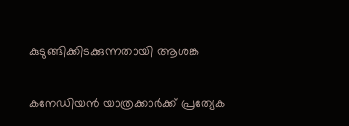കുടുങ്ങിക്കിടക്കുന്നതായി ആശങ്ക

കനേഡിയന്‍ യാത്രക്കാര്‍ക്ക് പ്രത്യേക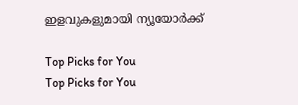ഇളവുകളുമായി ന്യൂയോര്‍ക്ക്

Top Picks for You
Top Picks for You